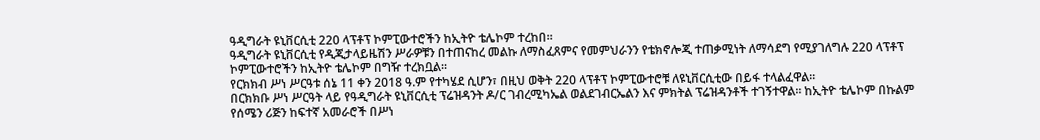ዓዲግራት ዩኒቨርሲቲ 220 ላፕቶፕ ኮምፒውተሮችን ከኢትዮ ቴሌኮም ተረከበ።
ዓዲግራት ዩኒቨርሲቲ የዲጂታላይዜሽን ሥራዎቹን በተጠናከረ መልኩ ለማስፈጸምና የመምህራንን የቴክኖሎጂ ተጠቃሚነት ለማሳደግ የሚያገለግሉ 220 ላፕቶፕ ኮምፒውተሮችን ከኢትዮ ቴሌኮም በግዥ ተረክቧል።
የርክክብ ሥነ ሥርዓቱ ሰኔ 11 ቀን 2018 ዓ.ም የተካሄደ ሲሆን፣ በዚህ ወቅት 220 ላፕቶፕ ኮምፒውተሮቹ ለዩኒቨርሲቲው በይፋ ተላልፈዋል።
በርክክቡ ሥነ ሥርዓት ላይ የዓዲግራት ዩኒቨርሲቲ ፕሬዝዳንት ዶ/ር ገብረሚካኤል ወልደገብርኤልን እና ምክትል ፕሬዝዳንቶች ተገኝተዋል። ከኢትዮ ቴሌኮም በኩልም የሰሜን ሪጅን ከፍተኛ አመራሮች በሥነ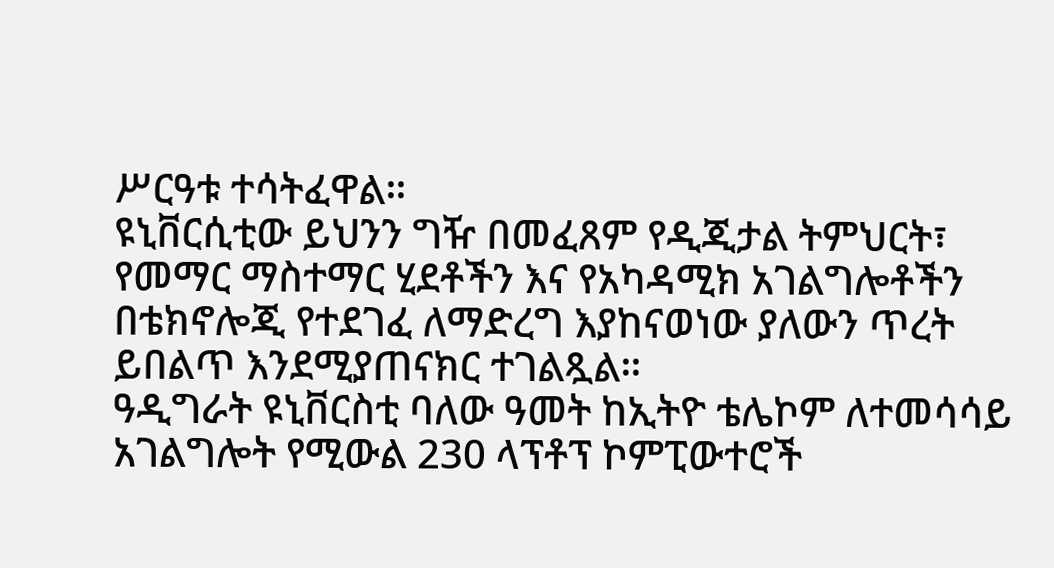ሥርዓቱ ተሳትፈዋል።
ዩኒቨርሲቲው ይህንን ግዥ በመፈጸም የዲጂታል ትምህርት፣ የመማር ማስተማር ሂደቶችን እና የአካዳሚክ አገልግሎቶችን በቴክኖሎጂ የተደገፈ ለማድረግ እያከናወነው ያለውን ጥረት ይበልጥ እንደሚያጠናክር ተገልጿል።
ዓዲግራት ዩኒቨርስቲ ባለው ዓመት ከኢትዮ ቴሌኮም ለተመሳሳይ አገልግሎት የሚውል 230 ላፕቶፕ ኮምፒውተሮች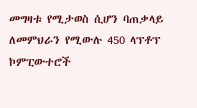መግዛቱ የሚታወስ ሲሆን ባጠቃላይ ለመምህራን የሚውሉ 450 ላፕቶፕ ኮምፒውተሮች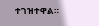ተገዝተዋል።